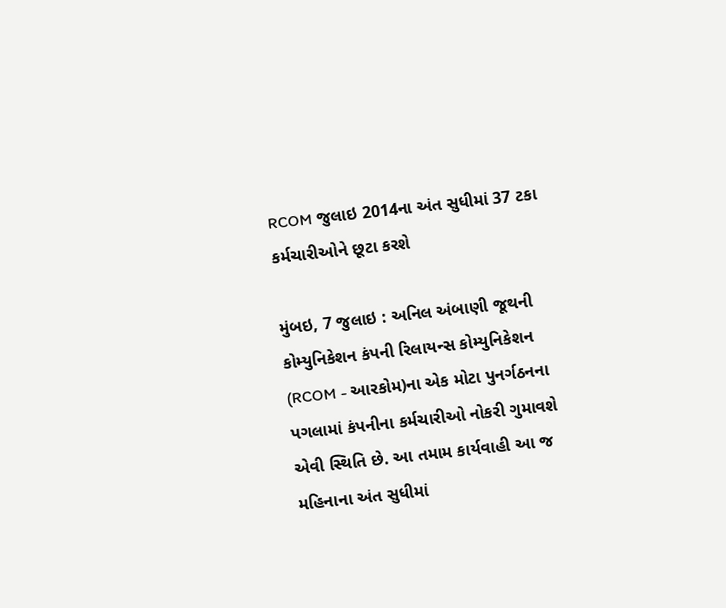RCOM જુલાઇ 2014ના અંત સુધીમાં 37 ટકા કર્મચારીઓને છૂટા કરશે

મુંબઇ, 7 જુલાઇ : અનિલ અંબાણી જૂથની કોમ્યુનિકેશન કંપની રિલાયન્સ કોમ્યુનિકેશન (RCOM - આરકોમ)ના એક મોટા પુનર્ગઠનના પગલામાં કંપનીના કર્મચારીઓ નોકરી ગુમાવશે એવી સ્થિતિ છે. આ તમામ કાર્યવાહી આ જ મહિનાના અંત સુધીમાં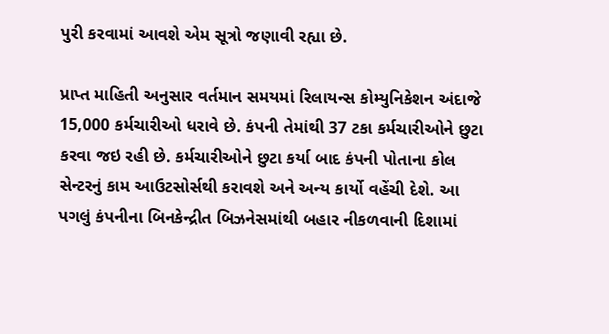પુરી કરવામાં આવશે એમ સૂત્રો જણાવી રહ્યા છે.

પ્રાપ્ત માહિતી અનુસાર વર્તમાન સમયમાં રિલાયન્સ કોમ્યુનિકેશન અંદાજે 15,000 કર્મચારીઓ ધરાવે છે. કંપની તેમાંથી 37 ટકા કર્મચારીઓને છુટા કરવા જઇ રહી છે. કર્મચારીઓને છુટા કર્યા બાદ કંપની પોતાના કોલ સેન્ટરનું કામ આઉટસોર્સથી કરાવશે અને અન્ય કાર્યો વહેંચી દેશે. આ પગલું કંપનીના બિનકેન્દ્રીત બિઝનેસમાંથી બહાર નીકળવાની દિશામાં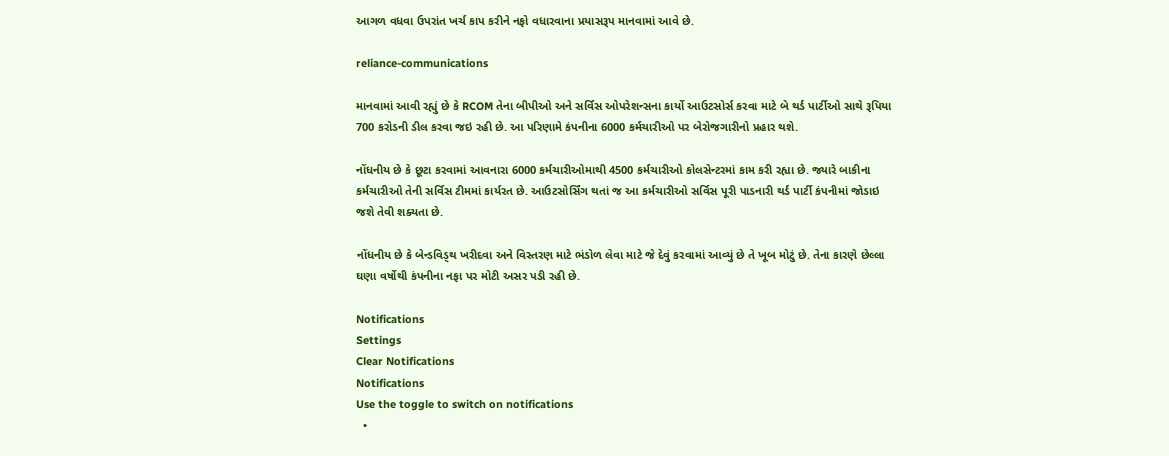આગળ વધવા ઉપરાંત ખર્ચ કાપ કરીને નફો વધારવાના પ્રયાસરૂપ માનવામાં આવે છે.

reliance-communications

માનવામાં આવી રહ્યું છે કે RCOM તેના બીપીઓ અને સર્વિસ ઓપરેશન્સના કાર્યો આઉટસોર્સ કરવા માટે બે થર્ડ પાર્ટીઓ સાથે રૂપિયા 700 કરોડની ડીલ કરવા જઇ રહી છે. આ પરિણામે કંપનીના 6000 કર્મચારીઓ પર બેરોજગારીનો પ્રહાર થશે.

નોંધનીય છે કે છૂટા કરવામાં આવનારા 6000 કર્મચારીઓમાથી 4500 કર્મચારીઓ કોલસેન્ટરમાં કામ કરી રહ્યા છે. જ્યારે બાકીના કર્મચારીઓ તેની સર્વિસ ટીમમાં કાર્યરત છે. આઉટસોર્સિંગ થતાં જ આ કર્મચારીઓ સર્વિસ પૂરી પાડનારી થર્ડ પાર્ટી કંપનીમાં જોડાઇ જશે તેવી શક્યતા છે.

નોંધનીય છે કે બેન્ડવિડ્થ ખરીદવા અને વિસ્તરણ માટે ભંડોળ લેવા માટે જે દેવું કરવામાં આવ્યું છે તે ખૂબ મોટું છે. તેના કારણે છેલ્લા ઘણા વર્ષોથી કંપનીના નફા પર મોટી અસર પડી રહી છે.

Notifications
Settings
Clear Notifications
Notifications
Use the toggle to switch on notifications
  •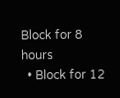Block for 8 hours
  • Block for 12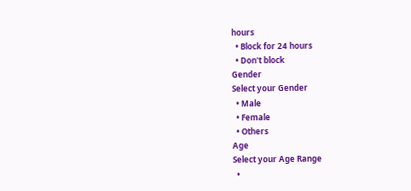hours
  • Block for 24 hours
  • Don't block
Gender
Select your Gender
  • Male
  • Female
  • Others
Age
Select your Age Range
  •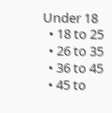Under 18
  • 18 to 25
  • 26 to 35
  • 36 to 45
  • 45 to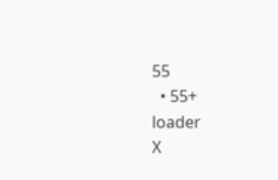55
  • 55+
loader
X